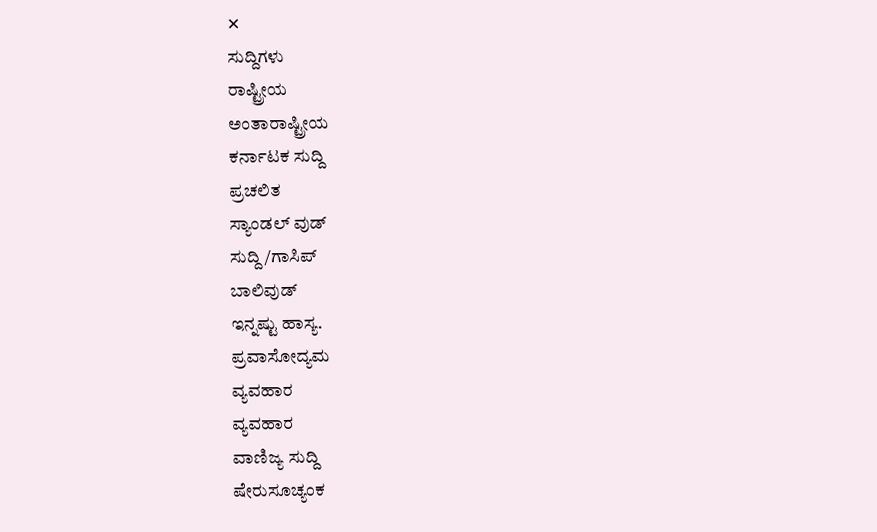✕
ಸುದ್ದಿಗಳು
ರಾಷ್ಟ್ರೀಯ
ಅಂತಾರಾಷ್ಟ್ರೀಯ
ಕರ್ನಾಟಕ ಸುದ್ದಿ
ಪ್ರಚಲಿತ
ಸ್ಯಾಂಡಲ್ ವುಡ್
ಸುದ್ದಿ/ಗಾಸಿಪ್
ಬಾಲಿವುಡ್
ಇನ್ನಷ್ಟು ಹಾಸ್ಯ.
ಪ್ರವಾಸೋದ್ಯಮ
ವ್ಯವಹಾರ
ವ್ಯವಹಾರ
ವಾಣಿಜ್ಯ ಸುದ್ದಿ
ಷೇರುಸೂಚ್ಯಂಕ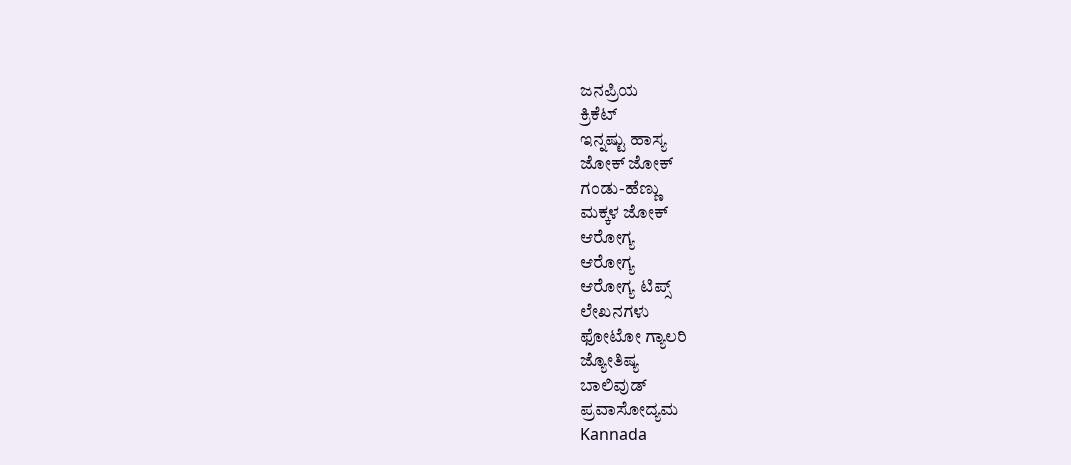ಜನಪ್ರಿಯ
ಕ್ರಿಕೆಟ್
ಇನ್ನಷ್ಟು ಹಾಸ್ಯ
ಜೋಕ್ ಜೋಕ್
ಗಂಡು-ಹೆಣ್ಣು
ಮಕ್ಕಳ ಜೋಕ್
ಆರೋಗ್ಯ
ಆರೋಗ್ಯ
ಆರೋಗ್ಯ ಟಿಪ್ಸ್
ಲೇಖನಗಳು
ಫೋಟೋ ಗ್ಯಾಲರಿ
ಜ್ಯೋತಿಷ್ಯ
ಬಾಲಿವುಡ್
ಪ್ರವಾಸೋದ್ಯಮ
Kannada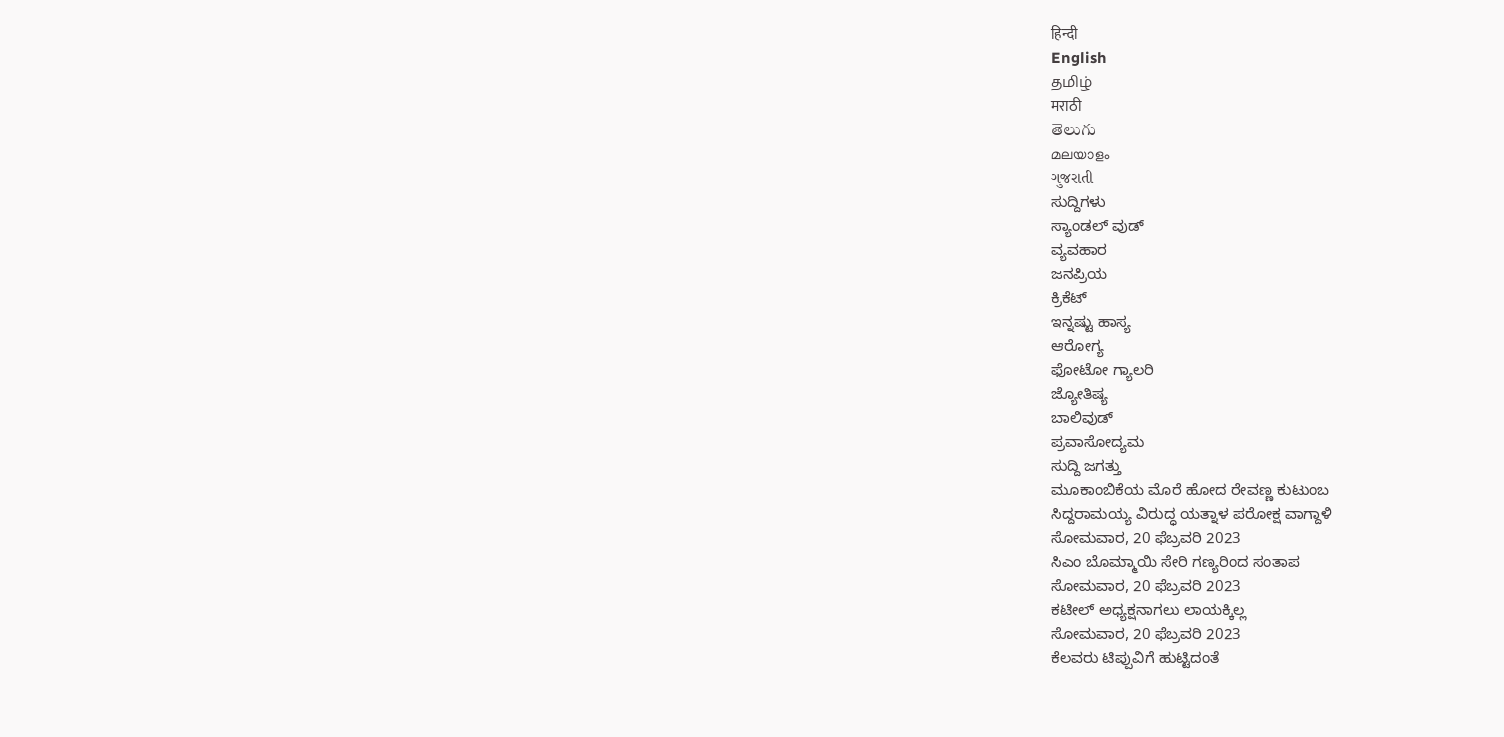हिन्दी
English
தமிழ்
मराठी
తెలుగు
മലയാളം
ગુજરાતી
ಸುದ್ದಿಗಳು
ಸ್ಯಾಂಡಲ್ ವುಡ್
ವ್ಯವಹಾರ
ಜನಪ್ರಿಯ
ಕ್ರಿಕೆಟ್
ಇನ್ನಷ್ಟು ಹಾಸ್ಯ
ಆರೋಗ್ಯ
ಫೋಟೋ ಗ್ಯಾಲರಿ
ಜ್ಯೋತಿಷ್ಯ
ಬಾಲಿವುಡ್
ಪ್ರವಾಸೋದ್ಯಮ
ಸುದ್ದಿ ಜಗತ್ತು
ಮೂಕಾಂಬಿಕೆಯ ಮೊರೆ ಹೋದ ರೇವಣ್ಣ ಕುಟುಂಬ
ಸಿದ್ದರಾಮಯ್ಯ ವಿರುದ್ಧ ಯತ್ನಾಳ ಪರೋಕ್ಷ ವಾಗ್ದಾಳಿ
ಸೋಮವಾರ, 20 ಫೆಬ್ರವರಿ 2023
ಸಿಎಂ ಬೊಮ್ಮಾಯಿ ಸೇರಿ ಗಣ್ಯರಿಂದ ಸಂತಾಪ
ಸೋಮವಾರ, 20 ಫೆಬ್ರವರಿ 2023
ಕಟೀಲ್ ಅಧ್ಯಕ್ಷನಾಗಲು ಲಾಯಕ್ಕಿಲ್ಲ
ಸೋಮವಾರ, 20 ಫೆಬ್ರವರಿ 2023
ಕೆಲವರು ಟಿಪ್ಪುವಿಗೆ ಹುಟ್ಟಿದಂತೆ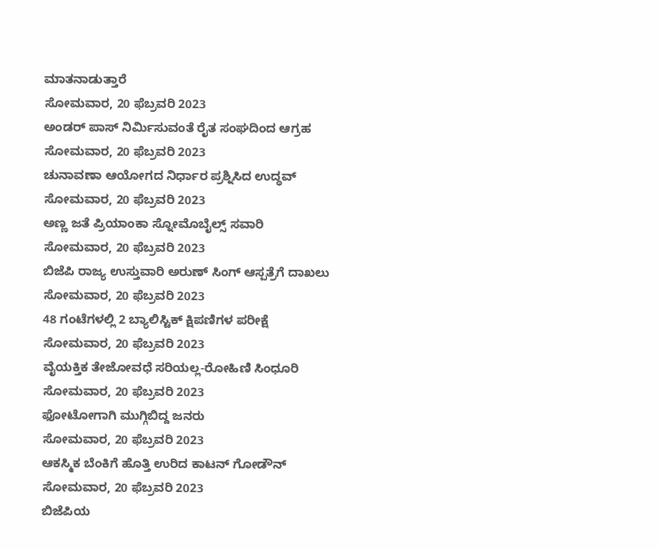ಮಾತನಾಡುತ್ತಾರೆ
ಸೋಮವಾರ, 20 ಫೆಬ್ರವರಿ 2023
ಅಂಡರ್ ಪಾಸ್ ನಿರ್ಮಿಸುವಂತೆ ರೈತ ಸಂಘದಿಂದ ಆಗ್ರಹ
ಸೋಮವಾರ, 20 ಫೆಬ್ರವರಿ 2023
ಚುನಾವಣಾ ಆಯೋಗದ ನಿರ್ಧಾರ ಪ್ರಶ್ನಿಸಿದ ಉದ್ಧವ್
ಸೋಮವಾರ, 20 ಫೆಬ್ರವರಿ 2023
ಅಣ್ಣ ಜತೆ ಪ್ರಿಯಾಂಕಾ ಸ್ನೋಮೊಬೈಲ್ಸ್ ಸವಾರಿ
ಸೋಮವಾರ, 20 ಫೆಬ್ರವರಿ 2023
ಬಿಜೆಪಿ ರಾಜ್ಯ ಉಸ್ತುವಾರಿ ಅರುಣ್ ಸಿಂಗ್ ಆಸ್ಪತ್ರೆಗೆ ದಾಖಲು
ಸೋಮವಾರ, 20 ಫೆಬ್ರವರಿ 2023
48 ಗಂಟೆಗಳಲ್ಲಿ 2 ಬ್ಯಾಲಿಸ್ಟಿಕ್ ಕ್ಷಿಪಣಿಗಳ ಪರೀಕ್ಷೆ
ಸೋಮವಾರ, 20 ಫೆಬ್ರವರಿ 2023
ವೈಯಕ್ತಿಕ ತೇಜೋವಧೆ ಸರಿಯಲ್ಲ-ರೋಹಿಣಿ ಸಿಂಧೂರಿ
ಸೋಮವಾರ, 20 ಫೆಬ್ರವರಿ 2023
ಫೋಟೋಗಾಗಿ ಮುಗ್ಗಿಬಿದ್ದ ಜನರು
ಸೋಮವಾರ, 20 ಫೆಬ್ರವರಿ 2023
ಆಕಸ್ಮಿಕ ಬೆಂಕಿಗೆ ಹೊತ್ತಿ ಉರಿದ ಕಾಟನ್ ಗೋಡೌನ್
ಸೋಮವಾರ, 20 ಫೆಬ್ರವರಿ 2023
ಬಿಜೆಪಿಯ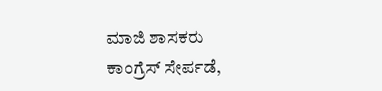ಮಾಜಿ ಶಾಸಕರು ಕಾಂಗ್ರೆಸ್ ಸೇರ್ಪಡೆ,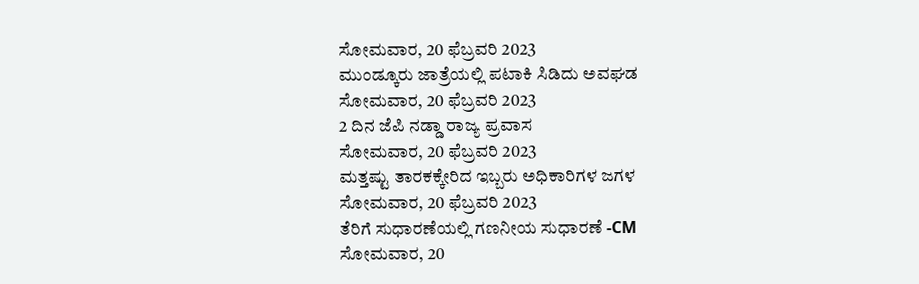ಸೋಮವಾರ, 20 ಫೆಬ್ರವರಿ 2023
ಮುಂಡ್ಕೂರು ಜಾತ್ರೆಯಲ್ಲಿ ಪಟಾಕಿ ಸಿಡಿದು ಅವಘಡ
ಸೋಮವಾರ, 20 ಫೆಬ್ರವರಿ 2023
2 ದಿನ ಜೆಪಿ ನಡ್ಡಾ ರಾಜ್ಯ ಪ್ರವಾಸ
ಸೋಮವಾರ, 20 ಫೆಬ್ರವರಿ 2023
ಮತ್ತಷ್ಟು ತಾರಕಕ್ಕೇರಿದ ಇಬ್ಬರು ಅಧಿಕಾರಿಗಳ ಜಗಳ
ಸೋಮವಾರ, 20 ಫೆಬ್ರವರಿ 2023
ತೆರಿಗೆ ಸುಧಾರಣೆಯಲ್ಲಿ ಗಣನೀಯ ಸುಧಾರಣೆ -CM
ಸೋಮವಾರ, 20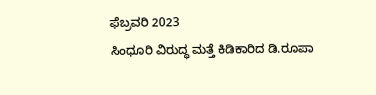ಫೆಬ್ರವರಿ 2023
ಸಿಂಧೂರಿ ವಿರುದ್ಧ ಮತ್ತೆ ಕಿಡಿಕಾರಿದ ಡಿ.ರೂಪಾ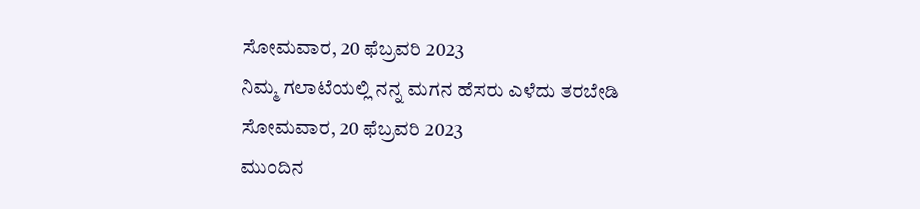ಸೋಮವಾರ, 20 ಫೆಬ್ರವರಿ 2023
ನಿಮ್ಮ ಗಲಾಟೆಯಲ್ಲಿ ನನ್ನ ಮಗನ ಹೆಸರು ಎಳೆದು ತರಬೇಡಿ
ಸೋಮವಾರ, 20 ಫೆಬ್ರವರಿ 2023
ಮುಂದಿನ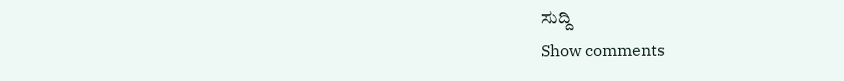ಸುದ್ದಿ
Show comments